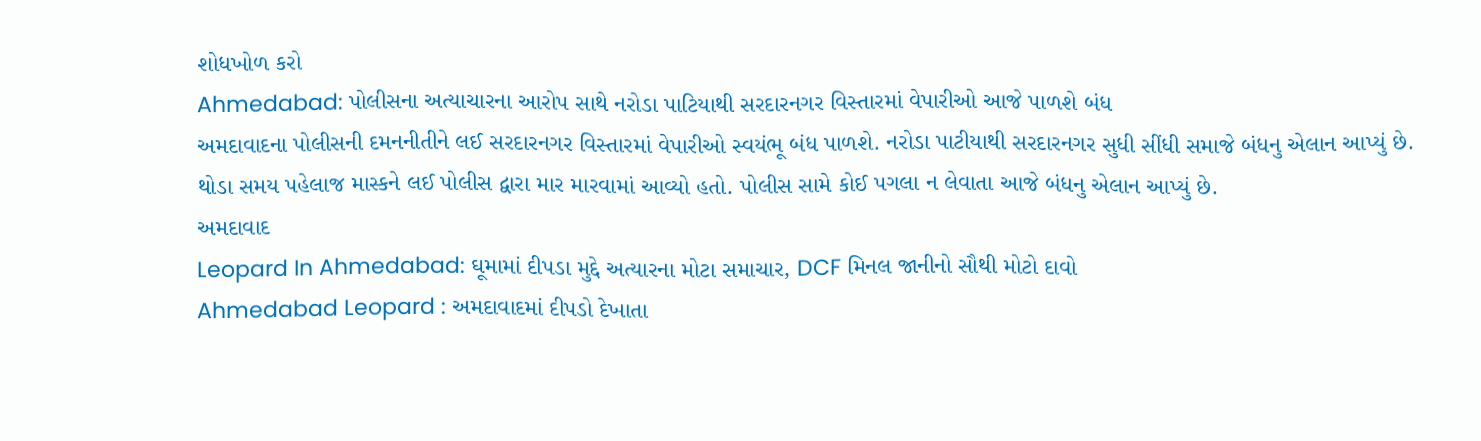શોધખોળ કરો
Ahmedabad: પોલીસના અત્યાચારના આરોપ સાથે નરોડા પાટિયાથી સરદારનગર વિસ્તારમાં વેપારીઓ આજે પાળશે બંધ
અમદાવાદના પોલીસની દમનનીતીને લઈ સરદારનગર વિસ્તારમાં વેપારીઓ સ્વયંભૂ બંધ પાળશે. નરોડા પાટીયાથી સરદારનગર સુધી સીંધી સમાજે બંધનુ એલાન આપ્યું છે. થોડા સમય પહેલાજ માસ્કને લઈ પોલીસ દ્વારા માર મારવામાં આવ્યો હતો. પોલીસ સામે કોઈ પગલા ન લેવાતા આજે બંધનુ એલાન આપ્યું છે.
અમદાવાદ
Leopard In Ahmedabad: ઘૂમામાં દીપડા મુદ્દે અત્યારના મોટા સમાચાર, DCF મિનલ જાનીનો સૌથી મોટો દાવો
Ahmedabad Leopard : અમદાવાદમાં દીપડો દેખાતા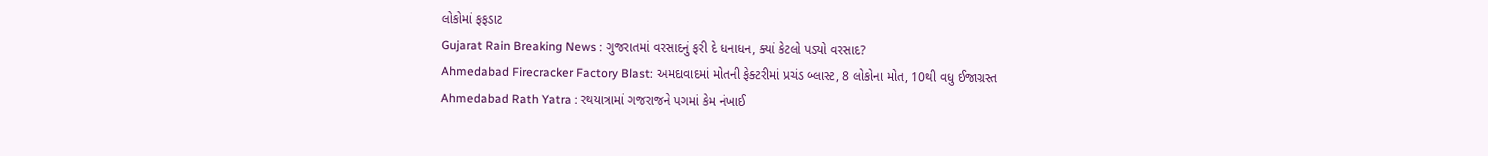લોકોમાં ફફડાટ
Gujarat Rain Breaking News : ગુજરાતમાં વરસાદનું ફરી દે ધનાધન, ક્યાં કેટલો પડ્યો વરસાદ?
Ahmedabad Firecracker Factory Blast: અમદાવાદમાં મોતની ફેક્ટરીમાં પ્રચંડ બ્લાસ્ટ, 8 લોકોના મોત, 10થી વધુ ઈજાગ્રસ્ત
Ahmedabad Rath Yatra : રથયાત્રામાં ગજરાજને પગમાં કેમ નંખાઈ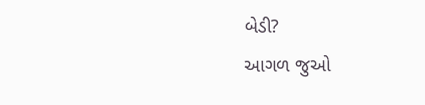બેડી?
આગળ જુઓ